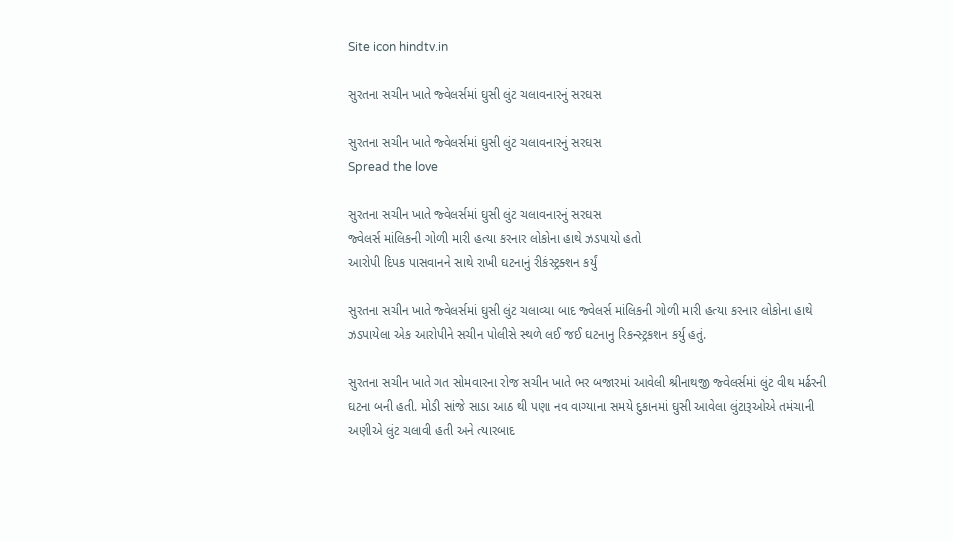Site icon hindtv.in

સુરતના સચીન ખાતે જ્વેલર્સમાં ઘુસી લુંટ ચલાવનારનું સરઘસ

સુરતના સચીન ખાતે જ્વેલર્સમાં ઘુસી લુંટ ચલાવનારનું સરઘસ
Spread the love

સુરતના સચીન ખાતે જ્વેલર્સમાં ઘુસી લુંટ ચલાવનારનું સરઘસ
જ્વેલર્સ માંલિકની ગોળી મારી હત્યા કરનાર લોકોના હાથે ઝડપાયો હતો
આરોપી દિપક પાસવાનને સાથે રાખી ઘટનાનું રીકંસ્ટ્રક્શન કર્યું

સુરતના સચીન ખાતે જ્વેલર્સમાં ઘુસી લુંટ ચલાવ્યા બાદ જ્વેલર્સ માંલિકની ગોળી મારી હત્યા કરનાર લોકોના હાથે ઝડપાયેલા એક આરોપીને સચીન પોલીસે સ્થળે લઈ જઈ ઘટનાનુ રિકન્સ્ટ્રકશન કર્યુ હતું.

સુરતના સચીન ખાતે ગત સોમવારના રોજ સચીન ખાતે ભર બજારમાં આવેલી શ્રીનાથજી જ્વેલર્સમાં લુંટ વીથ મર્ઢરની ઘટના બની હતી. મોડી સાંજે સાડા આઠ થી પણા નવ વાગ્યાના સમયે દુકાનમાં ઘુસી આવેલા લુંટારૂઓએ તમંચાની અણીએ લુંટ ચલાવી હતી અને ત્યારબાદ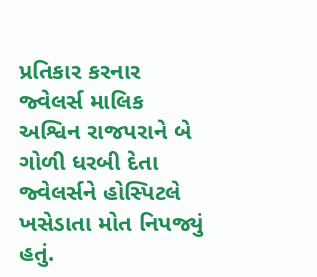પ્રતિકાર કરનાર જ્વેલર્સ માલિક અશ્વિન રાજપરાને બે ગોળી ધરબી દેતા જ્વેલર્સને હોસ્પિટલે ખસેડાતા મોત નિપજ્યું હતું.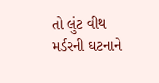તો લુંટ વીથ મર્ડરની ઘટનાને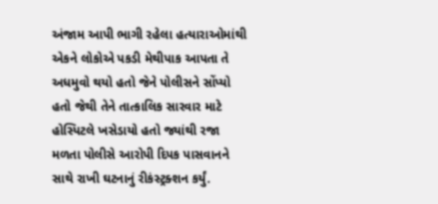અંજામ આપી ભાગી રહેલા હત્યારાઓમાંથી એકને લોકોએ પકડી મેથીપાક આપતા તે અધમુવો થયો હતો જેને પોલીસને સોંપ્યો હતો જેથી તેને તાત્કાલિક સારવાર માટે હોસ્પિટલે ખસેડાયો હતો જ્યાંથી રજા મળતા પોલીસે આરોપી દિપક પાસવાનને સાથે રાખી ઘટનાનું રીકંસ્ટ્રક્શન કર્યું.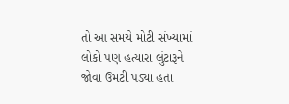તો આ સમયે મોટી સંખ્યામાં લોકો પણ હત્યારા લુંટારૂને જોવા ઉમટી પડ્યા હતા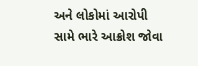અને લોકોમાં આરોપી સામે ભારે આક્રોશ જોવા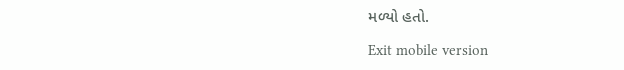મળ્યો હતો.

Exit mobile version